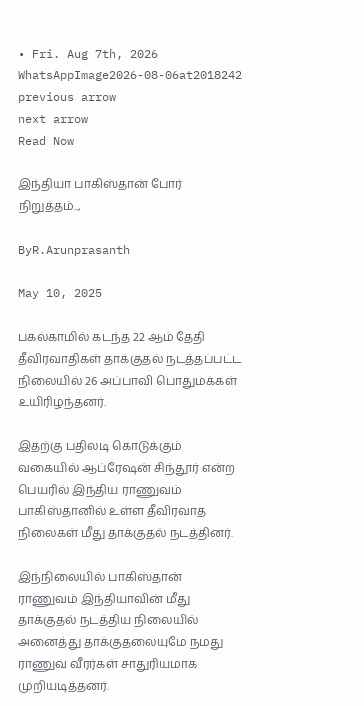• Fri. Aug 7th, 2026
WhatsAppImage2026-08-06at2018242
previous arrow
next arrow
Read Now

இந்தியா பாகிஸ்தான் போர் நிறுத்தம்..,

ByR.Arunprasanth

May 10, 2025

பகல்காமில் கடந்த 22 ஆம் தேதி தீவிரவாதிகள் தாக்குதல் நடத்தப்பட்ட நிலையில் 26 அப்பாவி பொதுமக்கள் உயிரிழந்தனர்.

இதற்கு பதிலடி கொடுக்கும் வகையில் ஆப்ரேஷன் சிந்தூர் என்ற பெயரில் இந்திய ராணுவம் பாகிஸ்தானில் உள்ள தீவிரவாத நிலைகள் மீது தாக்குதல் நடத்தினர்.

இந்நிலையில் பாகிஸ்தான் ராணுவம் இந்தியாவின் மீது தாக்குதல் நடத்திய நிலையில் அனைத்து தாக்குதலையுமே நமது ராணுவ வீரர்கள் சாதுரியமாக முறியடித்தனர்.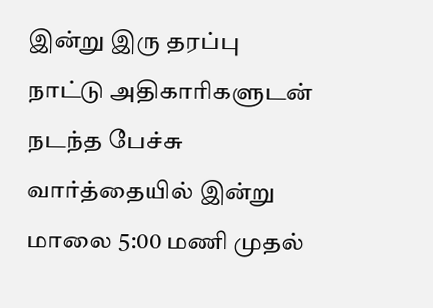இன்று இரு தரப்பு நாட்டு அதிகாரிகளுடன் நடந்த பேச்சு வார்த்தையில் இன்று மாலை 5:00 மணி முதல்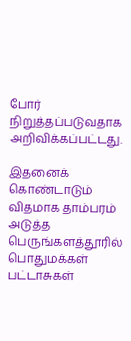போர் நிறுத்தப்படுவதாக அறிவிக்கப்பட்டது.

இதனைக் கொண்டாடும் விதமாக தாம்பரம் அடுத்த பெருங்களத்தூரில் பொதுமக்கள் பட்டாசுகள்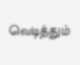வெடித்தும்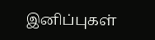இனிப்புகள்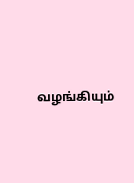வழங்கியும்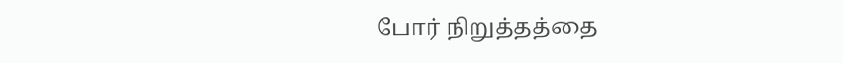போர் நிறுத்தத்தை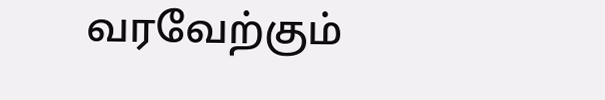வரவேற்கும்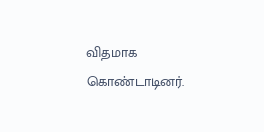விதமாக கொண்டாடினர்.